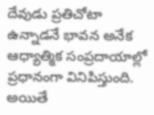దేవుడు ప్రతిచోటా ఉన్నాడనే భావన అనేక ఆధ్యాత్మిక సంప్రదాయాల్లో ప్రధానంగా వినిపిస్తుంది. అయితే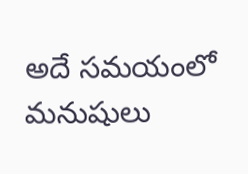అదే సమయంలో మనుషులు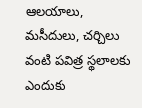ఆలయాలు, మసీదులు, చర్చిలు వంటి పవిత్ర స్థలాలకు ఎందుకు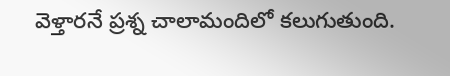వెళ్తారనే ప్రశ్న చాలామందిలో కలుగుతుంది.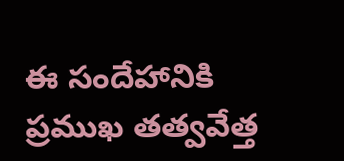ఈ సందేహానికి ప్రముఖ తత్వవేత్త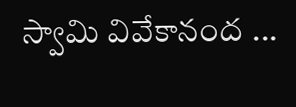స్వామి వివేకానంద ...